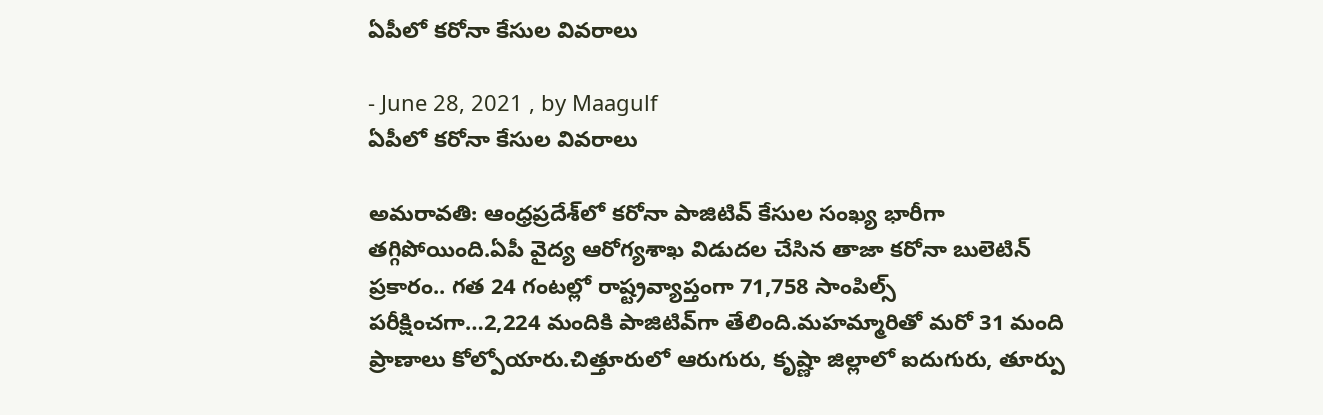ఏపీలో కరోనా కేసుల వివరాలు

- June 28, 2021 , by Maagulf
ఏపీలో కరోనా కేసుల వివరాలు

అమరావతి: ఆంధ్రప్రదేశ్‌లో కరోనా పాజిటివ్‌ కేసుల సంఖ్య భారీగా తగ్గిపోయింది.ఏపీ వైద్య ఆరోగ్యశాఖ విడుదల చేసిన తాజా కరోనా బులెటిన్‌ ప్రకారం.. గత 24 గంటల్లో రాష్ట్రవ్యాప్తంగా 71,758 సాంపిల్స్ పరీక్షించగా…2,224 మందికి పాజిటివ్‌గా తేలింది.మహమ్మారితో మరో 31 మంది ప్రాణాలు కోల్పోయారు.చిత్తూరులో ఆరుగురు, కృష్ణా జిల్లాలో ఐదుగురు, తూర్పు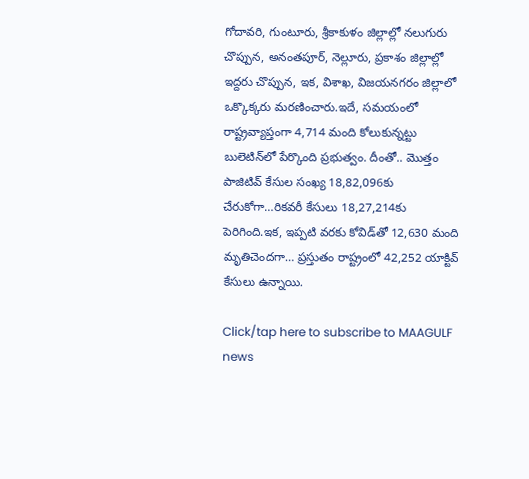గోదావరి, గుంటూరు, శ్రీకాకుళం జిల్లాల్లో నలుగురు చొప్పున, అనంతపూర్‌, నెల్లూరు, ప్రకాశం జిల్లాల్లో ఇద్దరు చొప్పున, ఇక, విశాఖ, విజయనగరం జిల్లాలో ఒక్కొక్కరు మరణించారు.ఇదే, సమయంలో రాష్ట్రవ్యాప్తంగా 4,714 మంది కోలుకున్నట్టు బులెటిన్‌లో పేర్కొంది ప్రభుత్వం. దీంతో.. మొత్తం పాజిటివ్‌ కేసుల సంఖ్య 18,82,096కు చేరుకోగా…రికవరీ కేసులు 18,27,214కు పెరిగింది.ఇక, ఇప్పటి వరకు కోవిడ్‌తో 12,630 మంది మృతిచెందగా… ప్రస్తుతం రాష్ట్రంలో 42,252 యాక్టివ్‌ కేసులు ఉన్నాయి.

Click/tap here to subscribe to MAAGULF news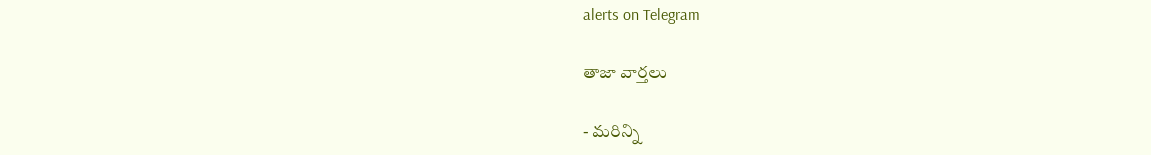alerts on Telegram

తాజా వార్తలు

- మరిన్ని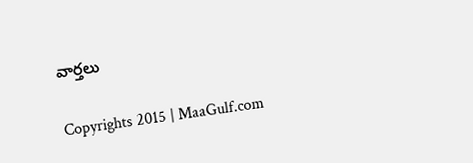వార్తలు

Copyrights 2015 | MaaGulf.com